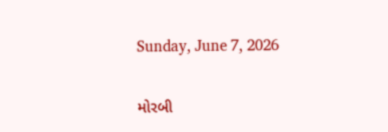Sunday, June 7, 2026

મોરબી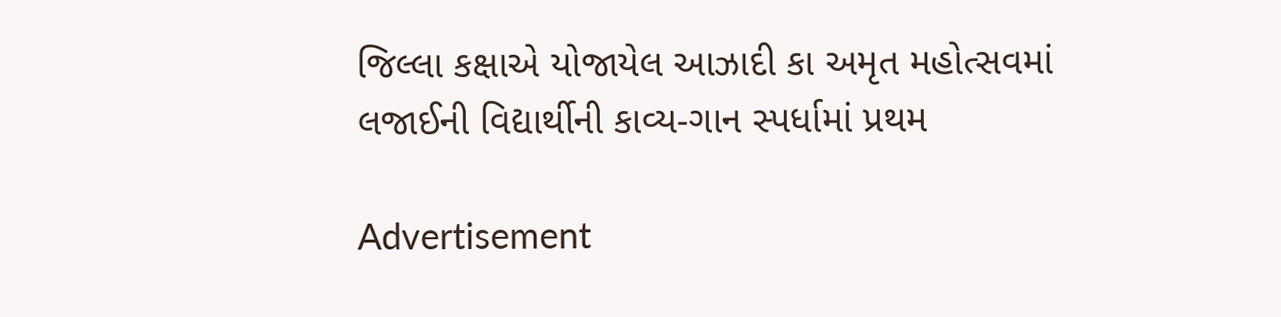જિલ્લા કક્ષાએ યોજાયેલ આઝાદી કા અમૃત મહોત્સવમાં લજાઈની વિદ્યાર્થીની કાવ્ય-ગાન સ્પર્ધામાં પ્રથમ

Advertisement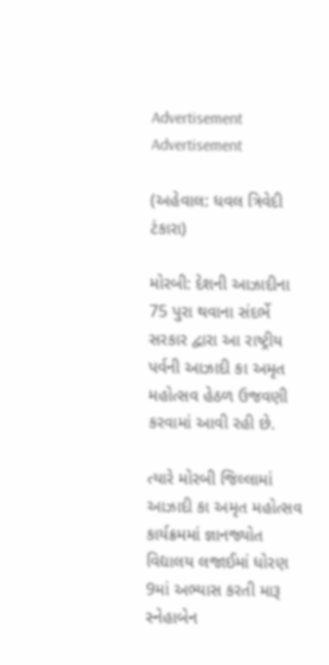Advertisement
Advertisement

(અહેવાલ: ધવલ ત્રિવેદી ટંકારા)

મોરબી: દેશની આઝાદીના 75 પુરા થવાના સંદર્ભે સરકાર દ્વારા આ રાષ્ટ્રીય પર્વની આઝાદી કા અમૃત મહોત્સવ હેઠળ ઉજવણી કરવામાં આવી રહી છે.

ત્યારે મોરબી જિલ્લામાં આઝાદી કા અમૃત મહોત્સવ કાર્યક્રમમાં જ્ઞાનજ્યોત વિદ્યાલય લજાઈમાં ધોરણ 9માં અભ્યાસ કરતી મારૂ સ્નેહાબેન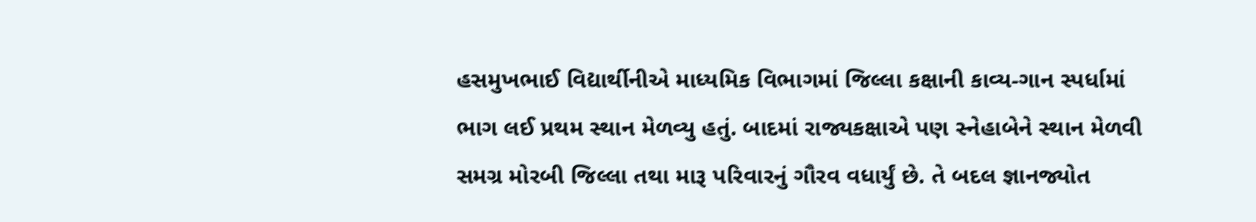હસમુખભાઈ વિદ્યાર્થીનીએ માધ્યમિક વિભાગમાં જિલ્લા કક્ષાની કાવ્ય-ગાન સ્પર્ધામાં ભાગ લઈ પ્રથમ સ્થાન મેળવ્યુ હતું. બાદમાં રાજ્યકક્ષાએ પણ સ્નેહાબેને સ્થાન મેળવી સમગ્ર મોરબી જિલ્લા તથા મારૂ પરિવારનું ગૌરવ વધાર્યું છે. તે બદલ જ્ઞાનજ્યોત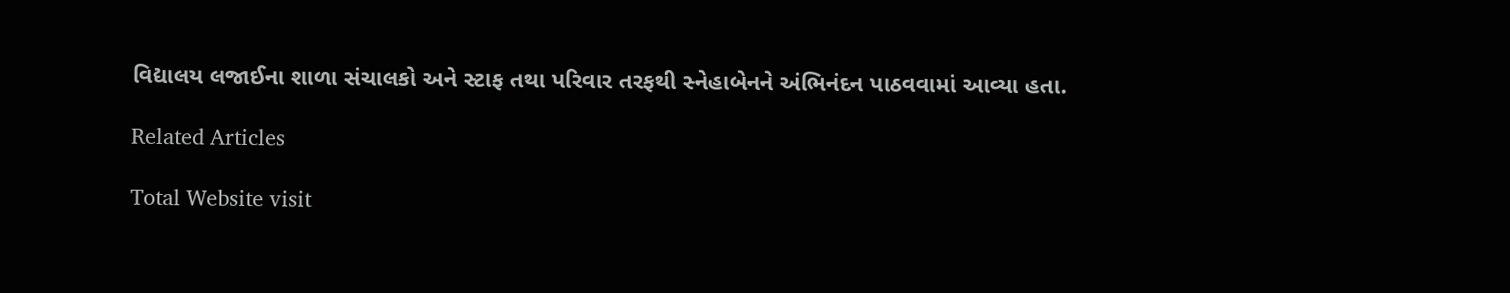વિદ્યાલય લજાઈના શાળા સંચાલકો અને સ્ટાફ તથા પરિવાર તરફથી સ્નેહાબેનને અંભિનંદન પાઠવવામાં આવ્યા હતા.

Related Articles

Total Website visit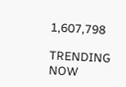1,607,798

TRENDING NOW